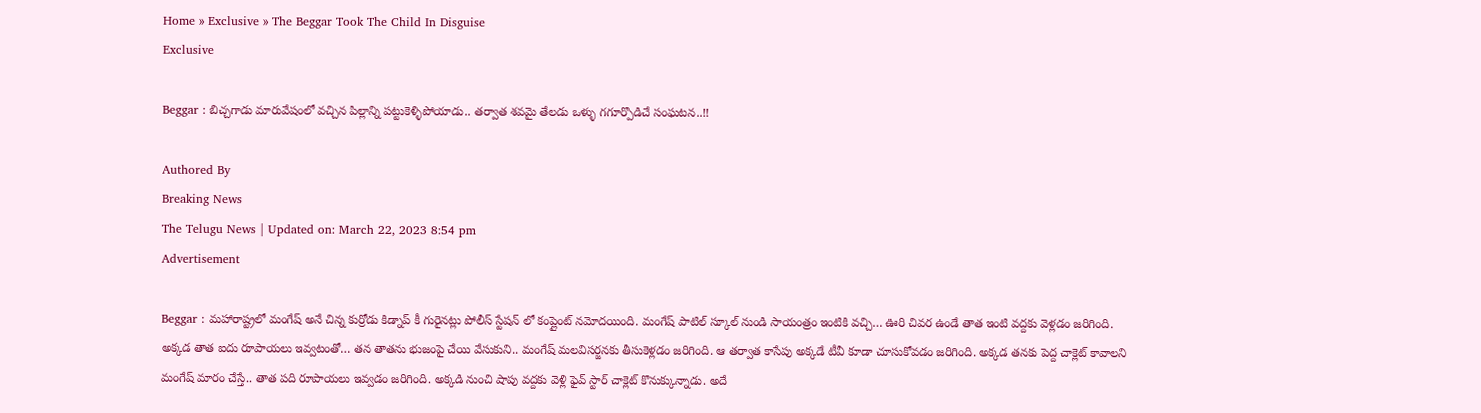Home » Exclusive » The Beggar Took The Child In Disguise
Exclusive

Beggar : బిచ్చగాడు మారువేషంలో వచ్చిన పిల్లాన్ని పట్టుకెళ్ళిపోయాడు.. తర్వాత శవమై తేలడు ఒళ్ళు గగూర్పొడిచే సంఘటన..!!

Authored By
Breaking News
The Telugu News | Updated on: March 22, 2023 8:54 pm
Advertisement

Beggar : మహారాష్ట్రలో మంగేష్ అనే చిన్న కుర్రోడు కిడ్నాప్ కీ గురైనట్లు పోలీస్ స్టేషన్ లో కంప్లైంట్ నమోదయింది. మంగేష్ పాటిల్ స్కూల్ నుండి సాయంత్రం ఇంటికి వచ్చి… ఊరి చివర ఉండే తాత ఇంటి వద్దకు వెళ్లడం జరిగింది. అక్కడ తాత ఐదు రూపాయలు ఇవ్వటంతో… తన తాతను భుజంపై చేయి వేసుకుని.. మంగేష్ మలవిసర్జనకు తీసుకెళ్లడం జరిగింది. ఆ తర్వాత కాసేపు అక్కడే టీవీ కూడా చూసుకోవడం జరిగింది. అక్కడ తనకు పెద్ద చాక్లెట్ కావాలని మంగేష్ మారం చేస్తే.. తాత పది రూపాయలు ఇవ్వడం జరిగింది. అక్కడి నుంచి షాపు వద్దకు వెళ్లి ఫైవ్ స్టార్ చాక్లెట్ కొనుక్కున్నాడు. అదే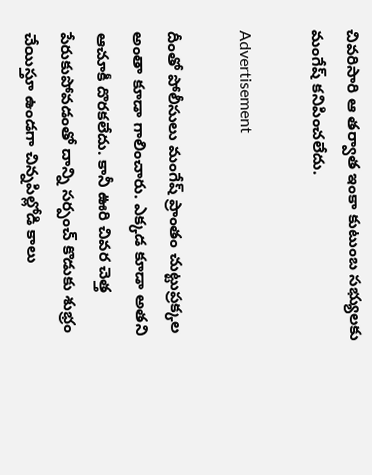చివరిసారి ఆ తర్వాత ఇంకా కుటుంబ సభ్యులకు మంగేష్ కనిపించలేదు.

Advertisement

దీంతో పోలీసులు మంగేష్ ప్రాంతం చుట్టుప్రక్కల అంతా కూడా గాలించారు. ఎక్కడ కూడా అతని ఆచూకీ దొరకలేదు. కానీ ఊరి చివర చెత్త పేరుకుపోవడంతో దాన్ని సర్పంచ్ కొడుకు శుభ్రం చేయిస్తూ ఉండగా చిన్నపిల్లోడి కాలు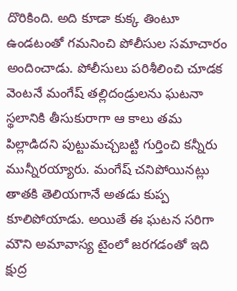దొరికింది. అది కూడా కుక్క తింటూ ఉండటంతో గమనించి పోలీసుల సమాచారం అందించాడు. పోలీసులు పరిశీలించి చూడక వెంటనే మంగేష్ తల్లిదండ్రులను ఘటనా స్థలానికి తీసుకురాగా ఆ కాలు తమ పిల్లాడిదని పుట్టుమచ్చబట్టి గుర్తించి కన్నీరు మున్నీరయ్యారు. మంగేష్ చనిపోయినట్లు తాతకి తెలియగానే అతడు కుప్ప కూలిపోయాడు. అయితే ఈ ఘటన సరిగా మౌని అమావాస్య టైంలో జరగడంతో ఇది క్షుద్ర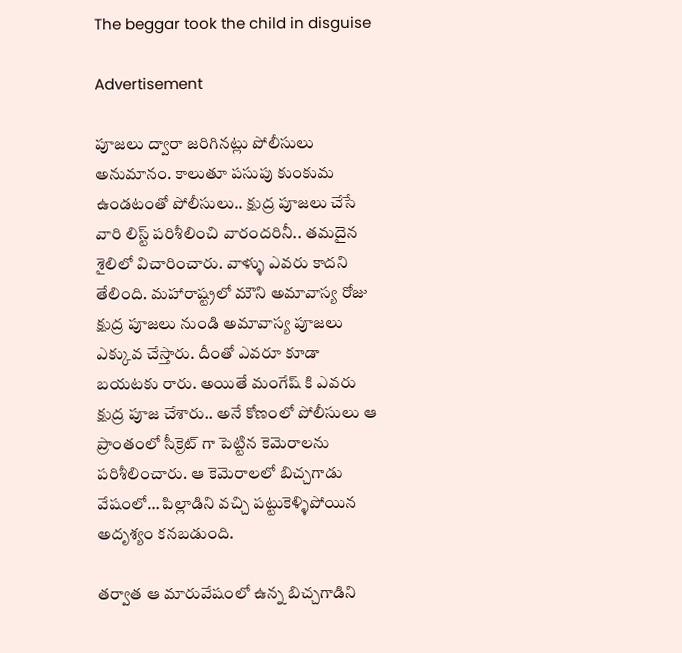The beggar took the child in disguise

Advertisement

పూజలు ద్వారా జరిగినట్లు పోలీసులు అనుమానం. కాలుతూ పసుపు కుంకుమ ఉండటంతో పోలీసులు.. క్షుద్ర పూజలు చేసే వారి లిస్ట్ పరిశీలించి వారందరినీ.. తమదైన శైలిలో విచారించారు. వాళ్ళు ఎవరు కాదని తేలింది. మహారాష్ట్రలో మౌని అమావాస్య రోజు క్షుద్ర పూజలు నుండి అమావాస్య పూజలు ఎక్కువ చేస్తారు. దీంతో ఎవరూ కూడా బయటకు రారు. అయితే మంగేష్ కి ఎవరు క్షుద్ర పూజ చేశారు.. అనే కోణంలో పోలీసులు ఆ ప్రాంతంలో సీక్రెట్ గా పెట్టిన కెమెరాలను పరిశీలించారు. ఆ కెమెరాలలో బిచ్చగాడు వేషంలో… పిల్లాడిని వచ్చి పట్టుకెళ్ళిపోయిన అదృశ్యం కనబడుంది.

తర్వాత ఆ మారువేషంలో ఉన్న బిచ్చగాడిని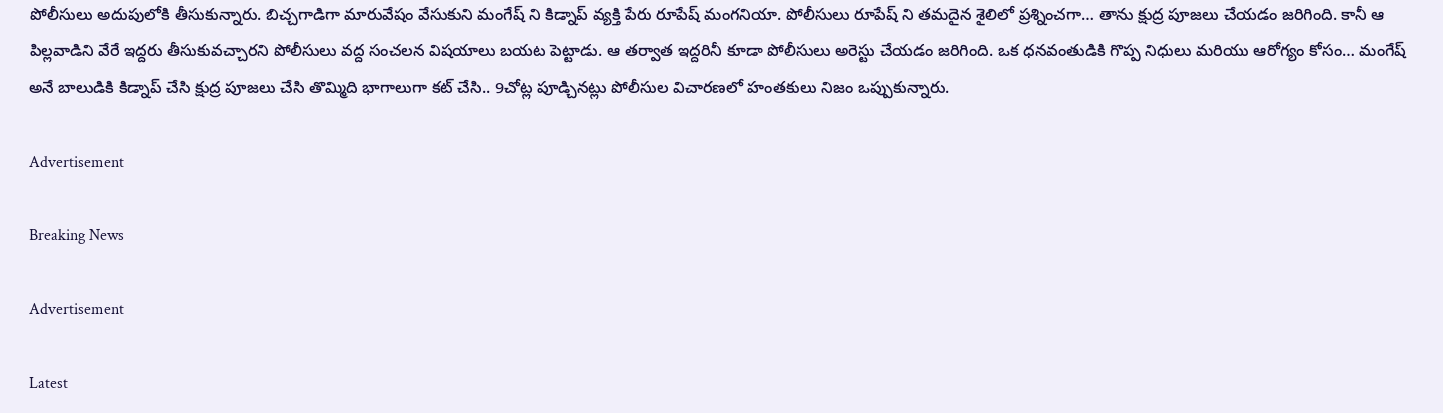పోలీసులు అదుపులోకి తీసుకున్నారు. బిచ్చగాడిగా మారువేషం వేసుకుని మంగేష్ ని కిడ్నాప్ వ్యక్తి పేరు రూపేష్ మంగనియా. పోలీసులు రూపేష్ ని తమదైన శైలిలో ప్రశ్నించగా… తాను క్షుద్ర పూజలు చేయడం జరిగింది. కానీ ఆ పిల్లవాడిని వేరే ఇద్దరు తీసుకువచ్చారని పోలీసులు వద్ద సంచలన విషయాలు బయట పెట్టాడు. ఆ తర్వాత ఇద్దరినీ కూడా పోలీసులు అరెస్టు చేయడం జరిగింది. ఒక ధనవంతుడికి గొప్ప నిధులు మరియు ఆరోగ్యం కోసం… మంగేష్ అనే బాలుడికి కిడ్నాప్ చేసి క్షుద్ర పూజలు చేసి తొమ్మిది భాగాలుగా కట్ చేసి.. 9చోట్ల పూడ్చినట్లు పోలీసుల విచారణలో హంతకులు నిజం ఒప్పుకున్నారు.

Advertisement

Breaking News

Advertisement

Latest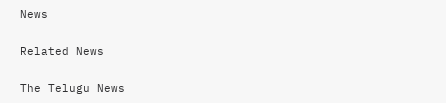News

Related News

The Telugu News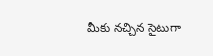మీకు నచ్చిన సైటుగా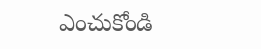ఎంచుకోండి